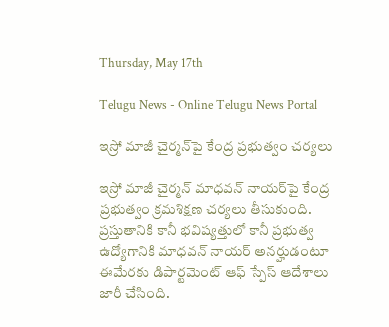Thursday, May 17th

Telugu News - Online Telugu News Portal

ఇస్రో మాజీ చైర్మన్‌పై కేంద్ర ప్రభుత్వం చర్యలు

ఇస్రో మాజీ చైర్మన్‌ మాధవన్‌ నాయర్‌పై కేంద్ర ప్రభుత్వం క్రమశిక్షణ చర్యలు తీసుకుంది. ప్రస్తుతానికి కానీ భవిష్యత్తులో కానీ ప్రభుత్వ ఉద్యోగానికి మాధవన్‌ నాయర్‌ అనర్హుడంటూ ఈమేరకు డిపార్టమెంట్‌ ఆఫ్‌ స్పేస్‌ ఆదేశాలు జారీ చేసింది.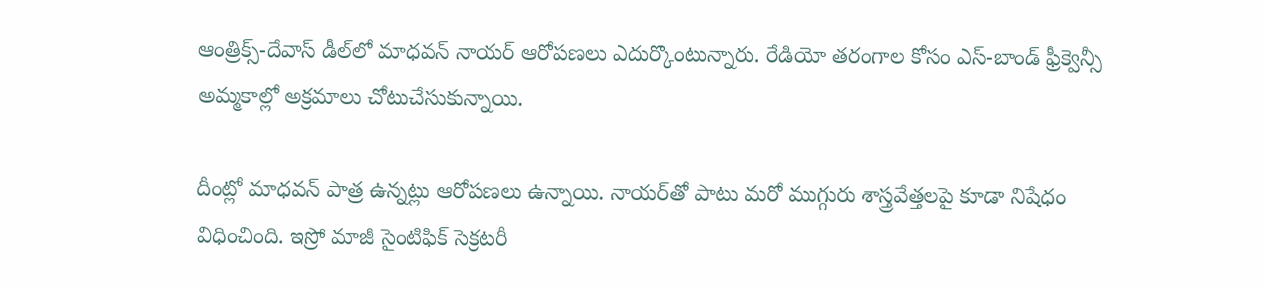ఆంత్రిక్స్‌-దేవాస్‌ డీల్‌లో మాధవన్‌ నాయర్‌ ఆరోపణలు ఎదుర్కొంటున్నారు. రేడియో తరంగాల కోసం ఎస్‌-బాండ్‌ ఫ్రీక్వెన్సీ అమ్మకాల్లో అక్రమాలు చోటుచేసుకున్నాయి.

దీంట్లో మాధవన్‌ పాత్ర ఉన్నట్లు ఆరోపణలు ఉన్నాయి. నాయర్‌తో పాటు మరో ముగ్గురు శాస్త్రవేత్తలపై కూడా నిషేధం విధించింది. ఇస్రో మాజీ సైంటిఫిక్‌ సెక్రటరీ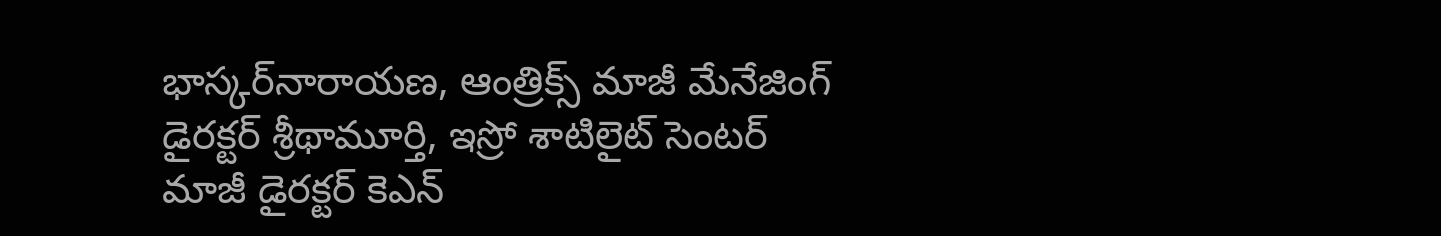భాస్కర్‌నారాయణ, ఆంత్రిక్స్‌ మాజీ మేనేజింగ్‌ డైరక్టర్‌ శ్రీథామూర్తి, ఇస్రో శాటిలైట్‌ సెంటర్‌ మాజీ డైరక్టర్‌ కెఎన్‌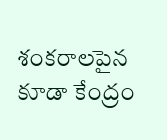శంకరాలపైన కూడా కేంద్రం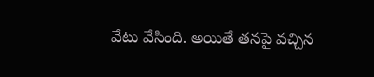వేటు వేసింది. అయితే తనపై వచ్చిన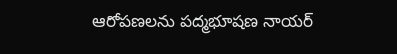ఆరోపణలను పద్మభూషణ నాయర్‌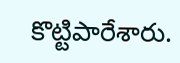కొట్టిపారేశారు.